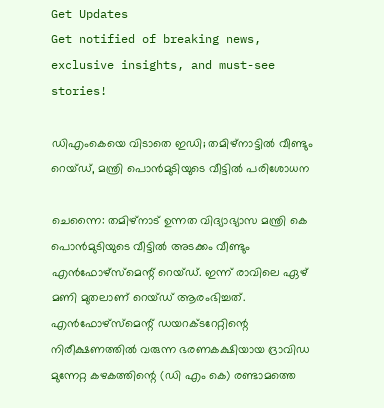Get Updates
Get notified of breaking news, exclusive insights, and must-see stories!

ഡിഎംകെയെ വിടാതെ ഇഡി; തമിഴ്‌നാട്ടില്‍ വീണ്ടും റെയ്ഡ്, മന്ത്രി പൊന്‍മുടിയുടെ വീട്ടില്‍ പരിശോധന

ചെന്നൈ: തമിഴ്‌നാട് ഉന്നത വിദ്യാഭ്യാസ മന്ത്രി കെ പൊന്‍മുടിയുടെ വീട്ടില്‍ അടക്കം വീണ്ടും എന്‍ഫോഴ്‌സ്‌മെന്റ് റെയ്ഡ്. ഇന്ന് രാവിലെ ഏഴ് മണി മുതലാണ് റെയ്ഡ് ആരംഭിച്ചത്. എന്‍ഫോഴ്സ്മെന്റ് ഡയറക്ടറേറ്റിന്റെ നിരീക്ഷണത്തില്‍ വരുന്ന ഭരണകക്ഷിയായ ദ്രാവിഡ മുന്നേറ്റ കഴകത്തിന്റെ (ഡി എം കെ) രണ്ടാമത്തെ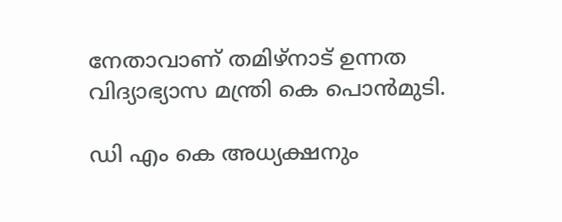നേതാവാണ് തമിഴ്നാട് ഉന്നത വിദ്യാഭ്യാസ മന്ത്രി കെ പൊന്‍മുടി.

ഡി എം കെ അധ്യക്ഷനും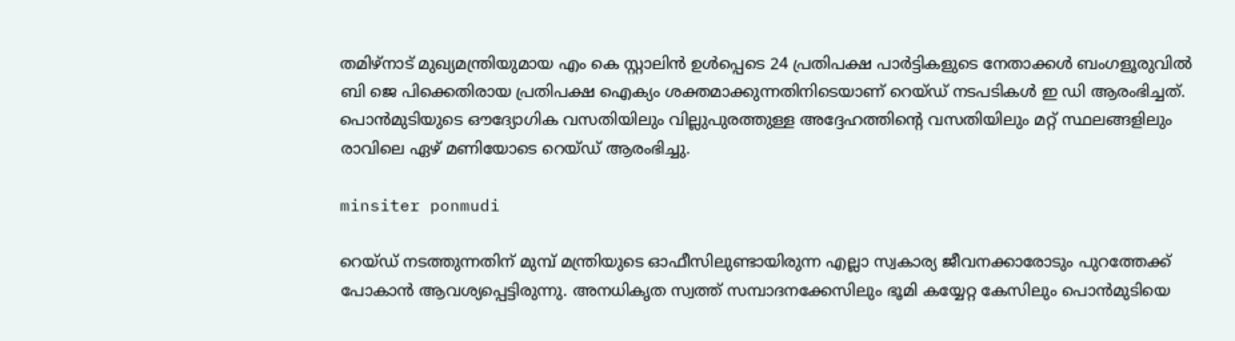തമിഴ്നാട് മുഖ്യമന്ത്രിയുമായ എം കെ സ്റ്റാലിന്‍ ഉള്‍പ്പെടെ 24 പ്രതിപക്ഷ പാര്‍ട്ടികളുടെ നേതാക്കള്‍ ബംഗളൂരുവില്‍ ബി ജെ പിക്കെതിരായ പ്രതിപക്ഷ ഐക്യം ശക്തമാക്കുന്നതിനിടെയാണ് റെയ്ഡ് നടപടികള്‍ ഇ ഡി ആരംഭിച്ചത്. പൊന്‍മുടിയുടെ ഔദ്യോഗിക വസതിയിലും വില്ലുപുരത്തുള്ള അദ്ദേഹത്തിന്റെ വസതിയിലും മറ്റ് സ്ഥലങ്ങളിലും രാവിലെ ഏഴ് മണിയോടെ റെയ്ഡ് ആരംഭിച്ചു.

minsiter ponmudi

റെയ്ഡ് നടത്തുന്നതിന് മുമ്പ് മന്ത്രിയുടെ ഓഫീസിലുണ്ടായിരുന്ന എല്ലാ സ്വകാര്യ ജീവനക്കാരോടും പുറത്തേക്ക് പോകാന്‍ ആവശ്യപ്പെട്ടിരുന്നു. അനധികൃത സ്വത്ത് സമ്പാദനക്കേസിലും ഭൂമി കയ്യേറ്റ കേസിലും പൊന്‍മുടിയെ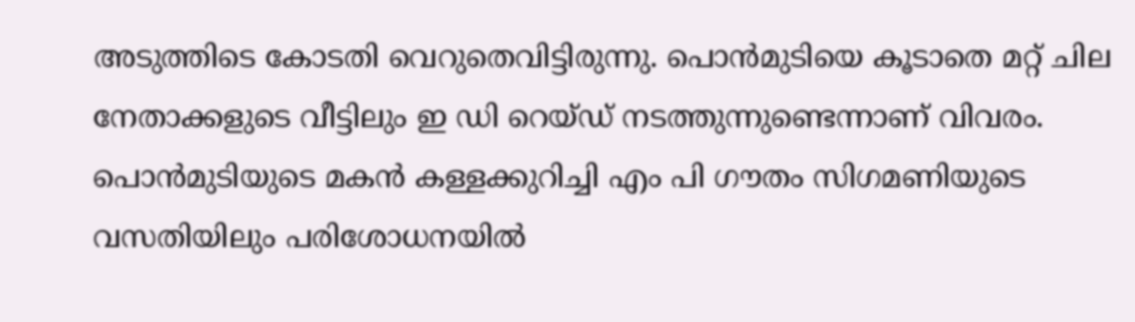അടുത്തിടെ കോടതി വെറുതെവിട്ടിരുന്നു. പൊന്‍മുടിയെ കൂടാതെ മറ്റ് ചില നേതാക്കളുടെ വീട്ടിലും ഇ ഡി റെയ്ഡ് നടത്തുന്നുണ്ടെന്നാണ് വിവരം. പൊന്‍മുടിയുടെ മകന്‍ കള്ളക്കുറിച്ചി എം പി ഗൗതം സിഗമണിയുടെ വസതിയിലും പരിശോധനയില്‍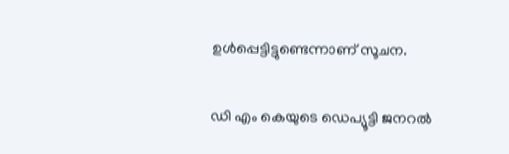ഉള്‍പ്പെട്ടിട്ടുണ്ടെന്നാണ് സൂചന.

ഡി എം കെയുടെ ഡെപ്യൂട്ടി ജനറല്‍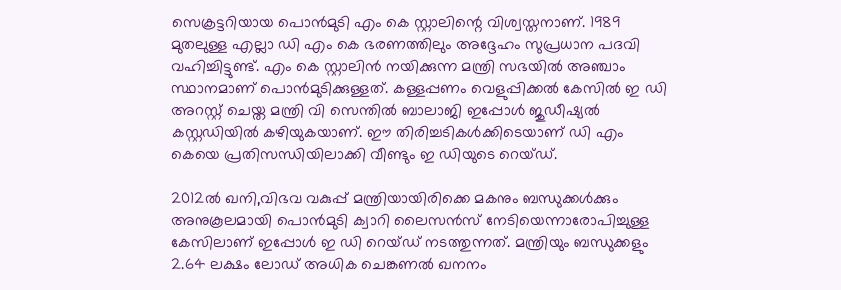സെക്രട്ടറിയായ പൊന്‍മുടി എം കെ സ്റ്റാലിന്റെ വിശ്വസ്തനാണ്. 1989 മുതലുള്ള എല്ലാ ഡി എം കെ ഭരണത്തിലും അദ്ദേഹം സുപ്രധാന പദവി വഹിച്ചിട്ടുണ്ട്. എം കെ സ്റ്റാലിന്‍ നയിക്കുന്ന മന്ത്രി സഭയില്‍ അഞ്ചാം സ്ഥാനമാണ് പൊന്‍മുടിക്കുള്ളത്. കള്ളപ്പണം വെളുപ്പിക്കല്‍ കേസില്‍ ഇ ഡി അറസ്റ്റ് ചെയ്ത മന്ത്രി വി സെന്തില്‍ ബാലാജി ഇപ്പോള്‍ ജുഡീഷ്യല്‍ കസ്റ്റഡിയില്‍ കഴിയുകയാണ്. ഈ തിരിച്ചടികള്‍ക്കിടെയാണ് ഡി എം കെയെ പ്രതിസന്ധിയിലാക്കി വീണ്ടും ഇ ഡിയുടെ റെയ്ഡ്.

2012ല്‍ ഖനി,വിഭവ വകുപ്പ് മന്ത്രിയായിരിക്കെ മകനും ബന്ധുക്കള്‍ക്കും അനുകൂലമായി പൊന്‍മുടി ക്വാറി ലൈസന്‍സ് നേടിയെന്നാരോപിച്ചുള്ള കേസിലാണ് ഇപ്പോള്‍ ഇ ഡി റെയ്ഡ് നടത്തുന്നത്. മന്ത്രിയും ബന്ധുക്കളും 2.64 ലക്ഷം ലോഡ് അധിക ചെങ്കണല്‍ ഖനനം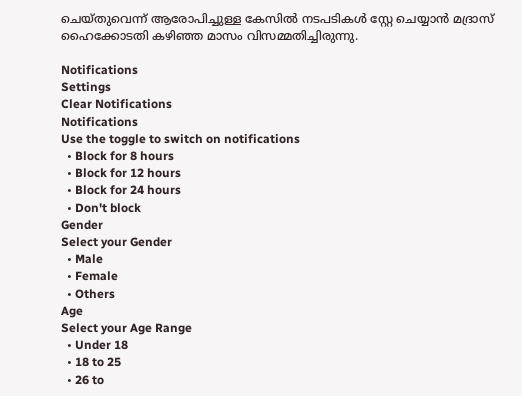ചെയ്തുവെന്ന് ആരോപിച്ചുള്ള കേസില്‍ നടപടികള്‍ സ്റ്റേ ചെയ്യാന്‍ മദ്രാസ് ഹൈക്കോടതി കഴിഞ്ഞ മാസം വിസമ്മതിച്ചിരുന്നു.

Notifications
Settings
Clear Notifications
Notifications
Use the toggle to switch on notifications
  • Block for 8 hours
  • Block for 12 hours
  • Block for 24 hours
  • Don't block
Gender
Select your Gender
  • Male
  • Female
  • Others
Age
Select your Age Range
  • Under 18
  • 18 to 25
  • 26 to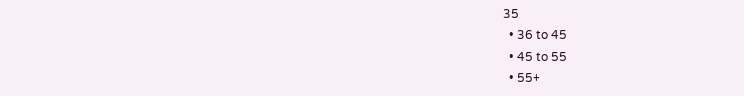35
  • 36 to 45
  • 45 to 55
  • 55+